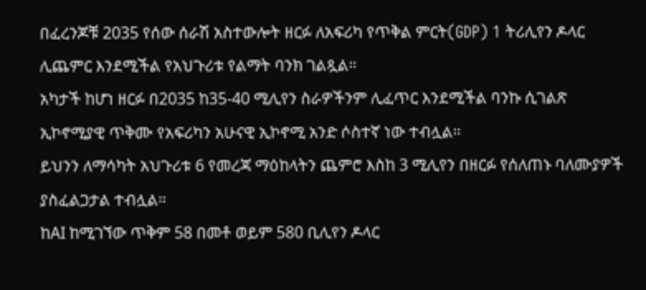በፈረንጆቹ 2035 የሰው ሰራሽ አስተውሎት ዘርፉ ለአፍሪካ የጥቅል ምርት(GDP) 1 ትሪሊየን ዶላር ሊጨምር እንደሚችል የአህጉሪቱ የልማት ባንክ ገልጿል።
አካታች ከሆነ ዘርፉ በ2035 ከ35-40 ሚሊየን ስራዎችንም ሊፈጥር እንደሚችል ባንኩ ሲገልጽ ኢኮኖሚያዊ ጥቅሙ የአፍሪካን አሁናዊ ኢኮኖሚ አንድ ሶስተኛ ነው ተብሏል።
ይህንን ለማሳካት አህጉሪቱ 6 የመረጃ ማዕከላትን ጨምሮ እስከ 3 ሚሊየን በዘርፉ የሰለጠኑ ባለሙያዎች ያስፈልጋታል ተብሏል።
ከAI ከሚገኘው ጥቅም 58 በመቶ ወይም 580 ቢሊየን ዶላር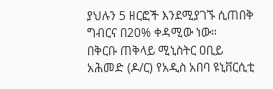ያህሉን 5 ዘርፎች እንደሚያገኙ ሲጠበቅ ግብርና በ20% ቀዳሚው ነው።
በቅርቡ ጠቅላይ ሚኒስትር ዐቢይ አሕመድ (ዶ/ር) የአዲስ አበባ ዩኒቨርሲቲ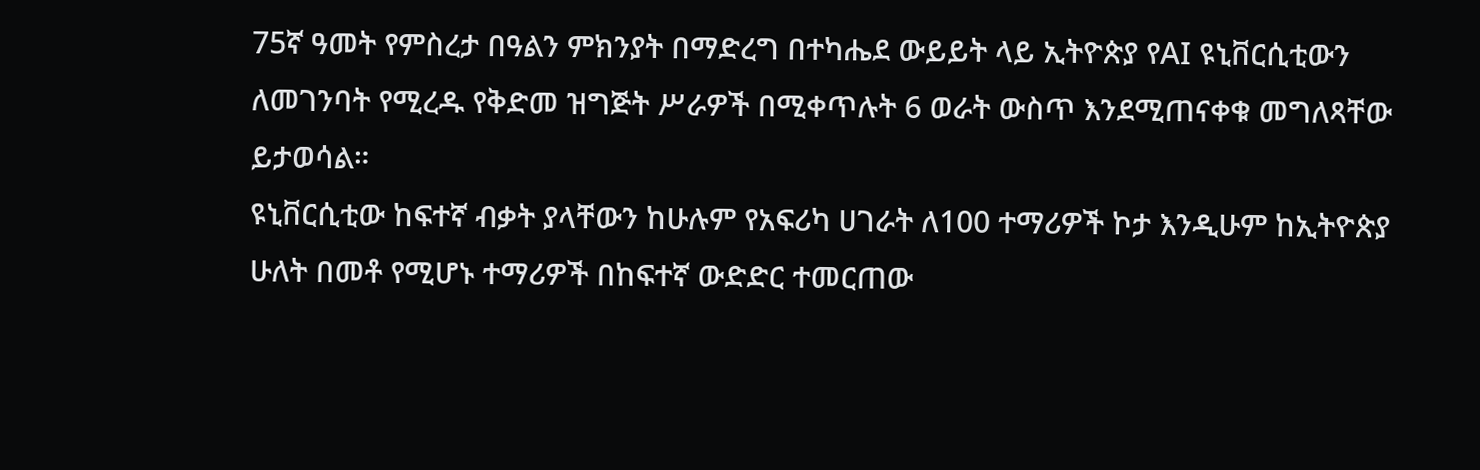75ኛ ዓመት የምስረታ በዓልን ምክንያት በማድረግ በተካሔደ ውይይት ላይ ኢትዮጵያ የAI ዩኒቨርሲቲውን ለመገንባት የሚረዱ የቅድመ ዝግጅት ሥራዎች በሚቀጥሉት 6 ወራት ውስጥ እንደሚጠናቀቁ መግለጻቸው ይታወሳል።
ዩኒቨርሲቲው ከፍተኛ ብቃት ያላቸውን ከሁሉም የአፍሪካ ሀገራት ለ100 ተማሪዎች ኮታ እንዲሁም ከኢትዮጵያ ሁለት በመቶ የሚሆኑ ተማሪዎች በከፍተኛ ውድድር ተመርጠው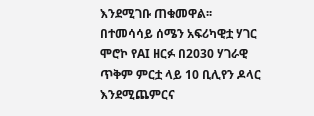እንደሚገቡ ጠቁመዋል፡፡
በተመሳሳይ ሰሜን አፍሪካዊቷ ሃገር ሞሮኮ የAI ዘርፉ በ2030 ሃገራዊ ጥቅም ምርቷ ላይ 10 ቢሊየን ዶላር እንደሚጨምርና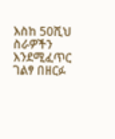እስከ 50ሺህ ስራዎችን እንደሚፈጥር ገልፃ በዘርፉ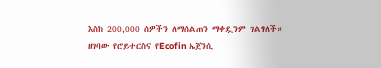እስከ 200,000 ሰዎችን ለማሰልጠን ማቀዷንም ገልፃለች።
ዘገባው የሮይተርስና የEcofin ኤጀንሲ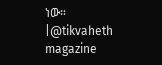ነው።
|@tikvaheth magazine